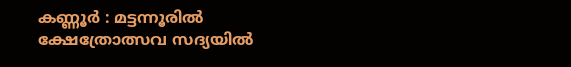കണ്ണൂർ : മട്ടന്നൂരിൽ ക്ഷേത്രോത്സവ സദ്യയിൽ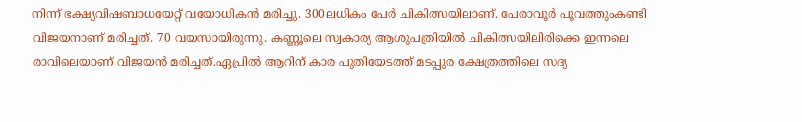നിന്ന് ഭക്ഷ്യവിഷബാധയേറ്റ് വയോധികൻ മരിച്ചു. 300ലധികം പേർ ചികിത്സയിലാണ്. പേരാവൂർ പൂവത്തുംകണ്ടി വിജയനാണ് മരിച്ചത്. 70 വയസായിരുന്നു. കണ്ണൂലെ സ്വകാര്യ ആശുപത്രിയിൽ ചികിത്സയിലിരിക്കെ ഇന്നലെ രാവിലെയാണ് വിജയൻ മരിച്ചത്.ഏപ്രിൽ ആറിന് കാര പുതിയേടത്ത് മടപ്പുര ക്ഷേത്രത്തിലെ സദ്യ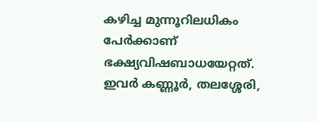കഴിച്ച മുന്നൂറിലധികം പേർക്കാണ് ഭക്ഷ്യവിഷബാധയേറ്റത്. ഇവർ കണ്ണൂർ, തലശ്ശേരി,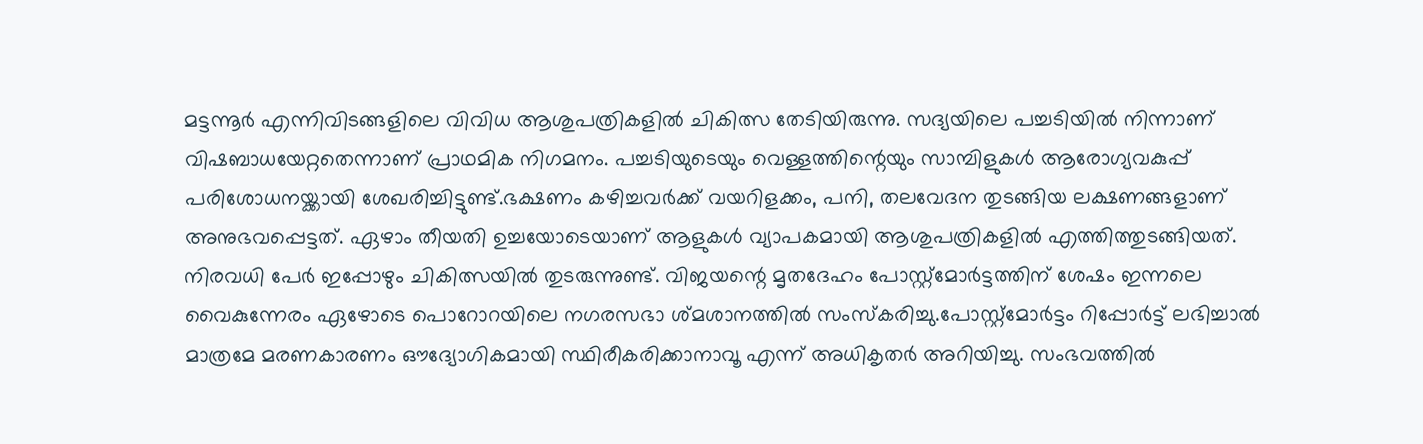മട്ടന്നൂർ എന്നിവിടങ്ങളിലെ വിവിധ ആശുപത്രികളിൽ ചികിത്സ തേടിയിരുന്നു. സദ്യയിലെ പച്ചടിയിൽ നിന്നാണ് വിഷബാധയേറ്റതെന്നാണ് പ്രാഥമിക നിഗമനം. പച്ചടിയുടെയും വെള്ളത്തിന്റെയും സാമ്പിളുകൾ ആരോഗ്യവകുപ്പ് പരിശോധനയ്ക്കായി ശേഖരിച്ചിട്ടുണ്ട്.ഭക്ഷണം കഴിച്ചവർക്ക് വയറിളക്കം, പനി, തലവേദന തുടങ്ങിയ ലക്ഷണങ്ങളാണ് അനുഭവപ്പെട്ടത്. ഏഴാം തീയതി ഉച്ചയോടെയാണ് ആളുകൾ വ്യാപകമായി ആശുപത്രികളിൽ എത്തിത്തുടങ്ങിയത്. നിരവധി പേർ ഇപ്പോഴും ചികിത്സയിൽ തുടരുന്നുണ്ട്. വിജയന്റെ മൃതദേഹം പോസ്റ്റ്മോർട്ടത്തിന് ശേഷം ഇന്നലെ വൈകുന്നേരം ഏഴോടെ പൊറോറയിലെ നഗരസഭാ ശ്മശാനത്തിൽ സംസ്കരിച്ചു.പോസ്റ്റ്മോർട്ടം റിപ്പോർട്ട് ലഭിച്ചാൽ മാത്രമേ മരണകാരണം ഔദ്യോഗികമായി സ്ഥിരീകരിക്കാനാവൂ എന്ന് അധികൃതർ അറിയിച്ചു. സംഭവത്തിൽ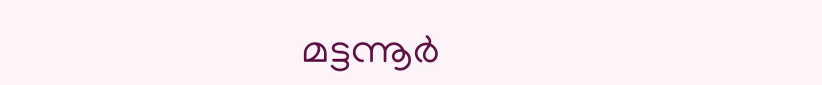മട്ടന്നൂർ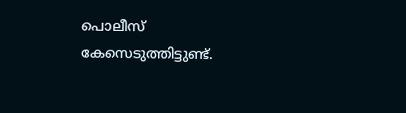പൊലീസ് കേസെടുത്തിട്ടുണ്ട്.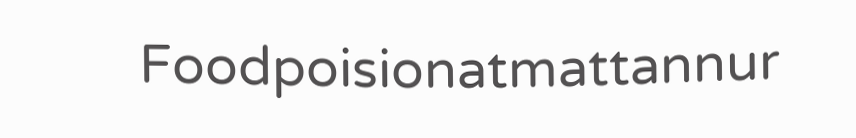Foodpoisionatmattannur